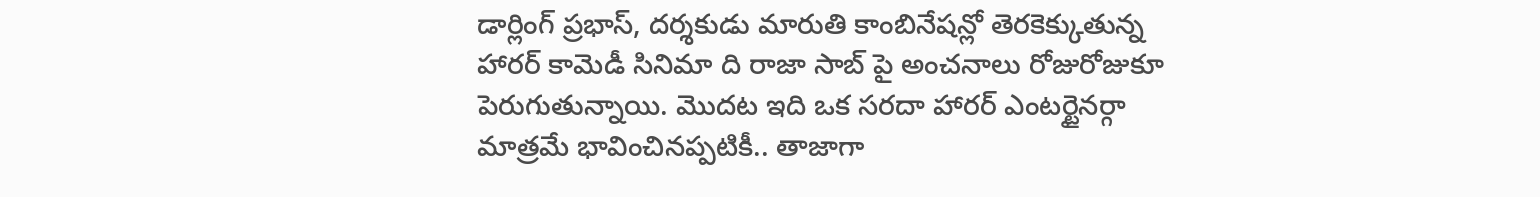డార్లింగ్ ప్రభాస్, దర్శకుడు మారుతి కాంబినేషన్లో తెరకెక్కుతున్న హారర్ కామెడీ సినిమా ది రాజా సాబ్ పై అంచనాలు రోజురోజుకూ పెరుగుతున్నాయి. మొదట ఇది ఒక సరదా హారర్ ఎంటర్టైనర్గా మాత్రమే భావించినప్పటికీ.. తాజాగా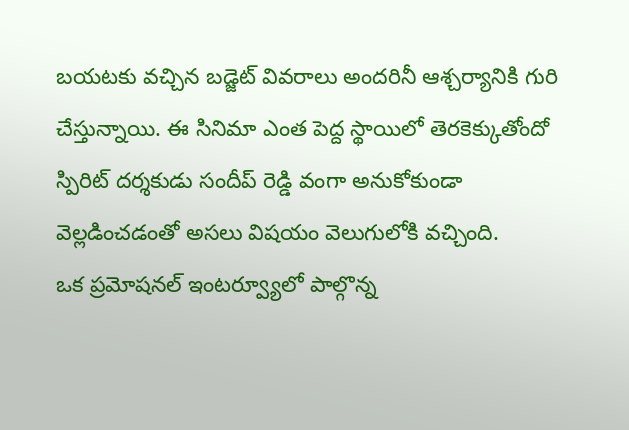బయటకు వచ్చిన బడ్జెట్ వివరాలు అందరినీ ఆశ్చర్యానికి గురి చేస్తున్నాయి. ఈ సినిమా ఎంత పెద్ద స్థాయిలో తెరకెక్కుతోందో స్పిరిట్ దర్శకుడు సందీప్ రెడ్డి వంగా అనుకోకుండా వెల్లడించడంతో అసలు విషయం వెలుగులోకి వచ్చింది.
ఒక ప్రమోషనల్ ఇంటర్వ్యూలో పాల్గొన్న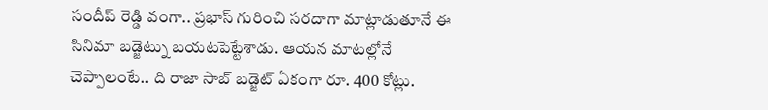సందీప్ రెడ్డి వంగా.. ప్రభాస్ గురించి సరదాగా మాట్లాడుతూనే ఈ సినిమా బడ్జెట్ను బయటపెట్టేశాడు. ఆయన మాటల్లోనే చెప్పాలంటే.. ది రాజా సాబ్ బడ్జెట్ ఏకంగా రూ. 400 కోట్లు.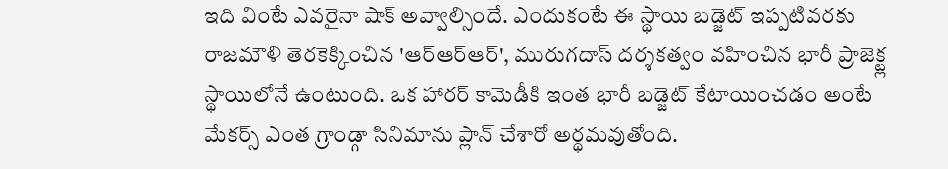ఇది వింటే ఎవరైనా షాక్ అవ్వాల్సిందే. ఎందుకంటే ఈ స్థాయి బడ్జెట్ ఇప్పటివరకు రాజమౌళి తెరకెక్కించిన 'ఆర్ఆర్ఆర్', మురుగదాస్ దర్శకత్వం వహించిన భారీ ప్రాజెక్ట్ల స్థాయిలోనే ఉంటుంది. ఒక హారర్ కామెడీకి ఇంత భారీ బడ్జెట్ కేటాయించడం అంటే మేకర్స్ ఎంత గ్రాండ్గా సినిమాను ప్లాన్ చేశారో అర్థమవుతోంది.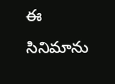ఈ సినిమాను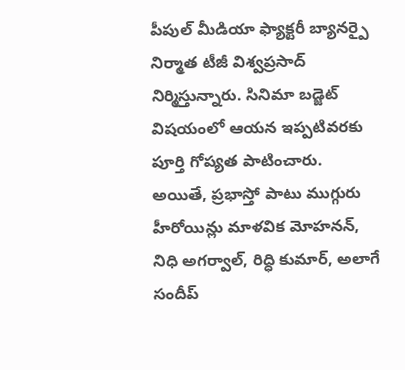పీపుల్ మీడియా ఫ్యాక్టరీ బ్యానర్పై నిర్మాత టీజీ విశ్వప్రసాద్ నిర్మిస్తున్నారు. సినిమా బడ్జెట్ విషయంలో ఆయన ఇప్పటివరకు పూర్తి గోప్యత పాటించారు. అయితే, ప్రభాస్తో పాటు ముగ్గురు హీరోయిన్లు మాళవిక మోహనన్, నిధి అగర్వాల్, రిద్ధి కుమార్, అలాగే సందీప్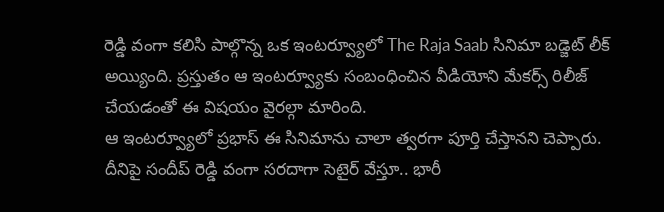రెడ్డి వంగా కలిసి పాల్గొన్న ఒక ఇంటర్వ్యూలో The Raja Saab సినిమా బడ్జెట్ లీక్ అయ్యింది. ప్రస్తుతం ఆ ఇంటర్వ్యూకు సంబంధించిన వీడియోని మేకర్స్ రిలీజ్ చేయడంతో ఈ విషయం వైరల్గా మారింది.
ఆ ఇంటర్వ్యూలో ప్రభాస్ ఈ సినిమాను చాలా త్వరగా పూర్తి చేస్తానని చెప్పారు. దీనిపై సందీప్ రెడ్డి వంగా సరదాగా సెటైర్ వేస్తూ.. భారీ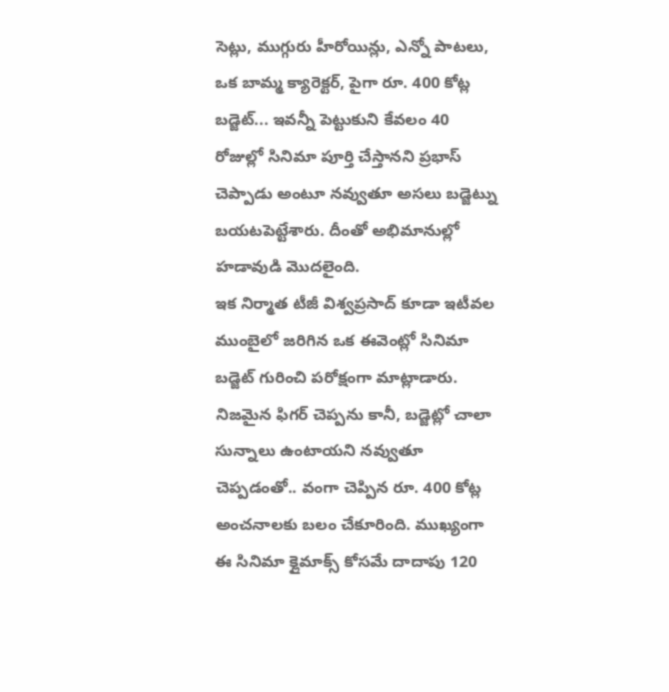సెట్లు, ముగ్గురు హీరోయిన్లు, ఎన్నో పాటలు, ఒక బామ్మ క్యారెక్టర్, పైగా రూ. 400 కోట్ల బడ్జెట్... ఇవన్నీ పెట్టుకుని కేవలం 40 రోజుల్లో సినిమా పూర్తి చేస్తానని ప్రభాస్ చెప్పాడు అంటూ నవ్వుతూ అసలు బడ్జెట్ను బయటపెట్టేశారు. దీంతో అభిమానుల్లో హడావుడి మొదలైంది.
ఇక నిర్మాత టీజీ విశ్వప్రసాద్ కూడా ఇటీవల ముంబైలో జరిగిన ఒక ఈవెంట్లో సినిమా బడ్జెట్ గురించి పరోక్షంగా మాట్లాడారు. నిజమైన ఫిగర్ చెప్పను కానీ, బడ్జెట్లో చాలా సున్నాలు ఉంటాయని నవ్వుతూ చెప్పడంతో.. వంగా చెప్పిన రూ. 400 కోట్ల అంచనాలకు బలం చేకూరింది. ముఖ్యంగా ఈ సినిమా క్లైమాక్స్ కోసమే దాదాపు 120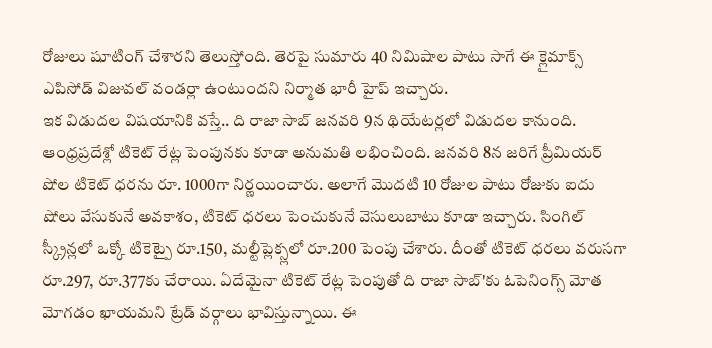రోజులు షూటింగ్ చేశారని తెలుస్తోంది. తెరపై సుమారు 40 నిమిషాల పాటు సాగే ఈ క్లైమాక్స్ ఎపిసోడ్ విజువల్ వండర్లా ఉంటుందని నిర్మాత భారీ హైప్ ఇచ్చారు.
ఇక విడుదల విషయానికి వస్తే.. ది రాజా సాబ్ జనవరి 9న థియేటర్లలో విడుదల కానుంది. ఆంధ్రప్రదేశ్లో టికెట్ రేట్ల పెంపునకు కూడా అనుమతి లభించింది. జనవరి 8న జరిగే ప్రీమియర్ షోల టికెట్ ధరను రూ. 1000గా నిర్ణయించారు. అలాగే మొదటి 10 రోజుల పాటు రోజుకు ఐదు షోలు వేసుకునే అవకాశం, టికెట్ ధరలు పెంచుకునే వెసులుబాటు కూడా ఇచ్చారు. సింగిల్ స్క్రీన్లలో ఒక్కో టికెట్పై రూ.150, మల్టీప్లెక్స్లలో రూ.200 పెంపు చేశారు. దీంతో టికెట్ ధరలు వరుసగా రూ.297, రూ.377కు చేరాయి. ఏదేమైనా టికెట్ రేట్ల పెంపుతో ది రాజా సాబ్'కు ఓపెనింగ్స్ మోత మోగడం ఖాయమని ట్రేడ్ వర్గాలు భావిస్తున్నాయి. ఈ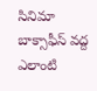సినిమా బాక్సాఫీస్ వద్ద ఎలాంటి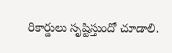రికార్డులు సృష్టిస్తుందో చూడాలి.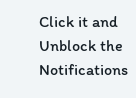Click it and Unblock the Notifications